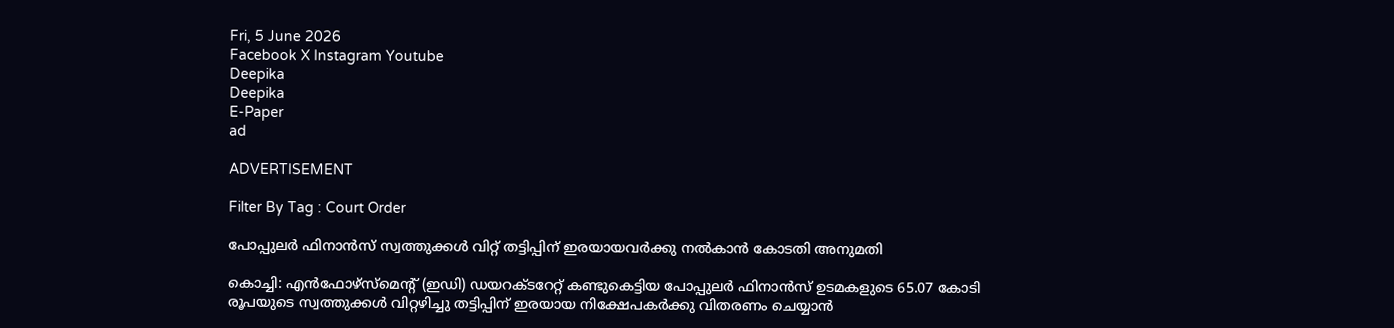Fri, 5 June 2026
Facebook X Instagram Youtube
Deepika
Deepika
E-Paper
ad

ADVERTISEMENT

Filter By Tag : Court Order

പോപ്പുലര്‍ ഫിനാന്‍സ് സ്വത്തുക്കള്‍ വിറ്റ് തട്ടിപ്പിന് ഇരയായവര്‍ക്കു നല്‍കാന്‍ കോടതി അനുമതി

കൊച്ചി: എന്‍ഫോഴ്‌സ്‌മെന്‍റ് (ഇഡി) ഡയറക്ടറേറ്റ് കണ്ടുകെട്ടിയ പോപ്പുലര്‍ ഫിനാന്‍സ് ഉടമകളുടെ 65.07 കോടി രൂപയുടെ സ്വത്തുക്കള്‍ വിറ്റഴിച്ചു തട്ടിപ്പിന് ഇരയായ നിക്ഷേപകർക്കു വിതരണം ചെയ്യാന്‍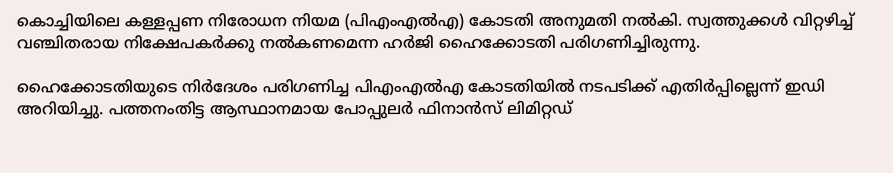കൊച്ചിയിലെ കള്ളപ്പണ നിരോധന നിയമ (പിഎംഎല്‍എ) കോടതി അനുമതി നല്‍കി. സ്വത്തുക്കള്‍ വിറ്റഴിച്ച് വഞ്ചിതരായ നിക്ഷേപകര്‍ക്കു നല്‍കണമെന്ന ഹര്‍ജി ഹൈക്കോടതി പരിഗണിച്ചിരുന്നു.

ഹൈക്കോടതിയുടെ നിര്‍ദേശം പരിഗണിച്ച പിഎംഎല്‍എ കോടതിയില്‍ നടപടിക്ക് എതിര്‍പ്പില്ലെന്ന് ഇഡി അറിയിച്ചു. പത്തനംതിട്ട ആസ്ഥാനമായ പോപ്പുലര്‍ ഫിനാന്‍സ് ലിമിറ്റഡ്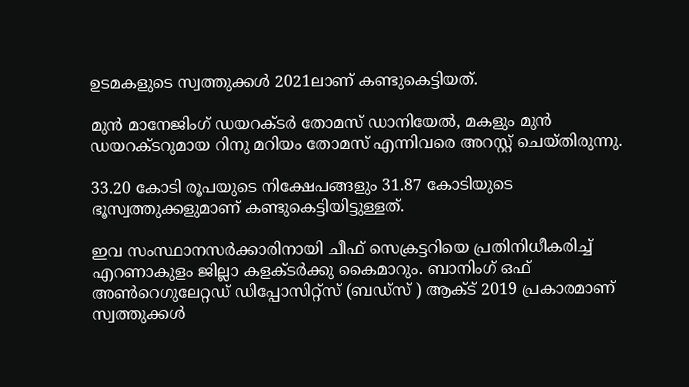ഉടമകളുടെ സ്വത്തുക്കള്‍ 2021ലാണ് കണ്ടുകെട്ടിയത്.

മുന്‍ മാനേജിംഗ് ഡയറക്ടര്‍ തോമസ് ഡാനിയേല്‍, മകളും മുന്‍ ഡയറക്ടറുമായ റിനു മറിയം തോമസ് എന്നിവരെ അറസ്റ്റ് ചെയ്തിരുന്നു.

33.20 കോടി രൂപയുടെ നിക്ഷേപങ്ങളും 31.87 കോടിയുടെ ഭൂസ്വത്തുക്കളുമാണ് കണ്ടുകെട്ടിയിട്ടുള്ളത്.

ഇവ സംസ്ഥാനസര്‍ക്കാരിനായി ചീഫ് സെക്രട്ടറിയെ പ്രതിനിധീകരിച്ച് എറണാകുളം ജില്ലാ കളക്ടര്‍ക്കു കൈമാറും. ബാനിംഗ് ഒഫ് അണ്‍റെഗുലേറ്റഡ് ഡിപ്പോസിറ്റ്‌സ് (ബഡ്‌സ് ) ആക്ട് 2019 പ്രകാരമാണ് സ്വത്തുക്കള്‍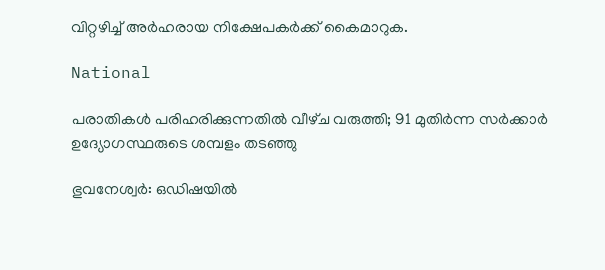വിറ്റഴിച്ച് അര്‍ഹരായ നിക്ഷേപകര്‍ക്ക് കൈമാറുക.

National

പരാതികൾ പരിഹരിക്കുന്നതിൽ വീഴ്‌ച വരുത്തി; 91 മുതിർന്ന സർ‌ക്കാർ ഉദ്യോഗസ്ഥരുടെ ശമ്പളം തടഞ്ഞു

ഭുവനേശ്വർ: ഒഡിഷയിൽ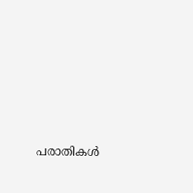പരാതികൾ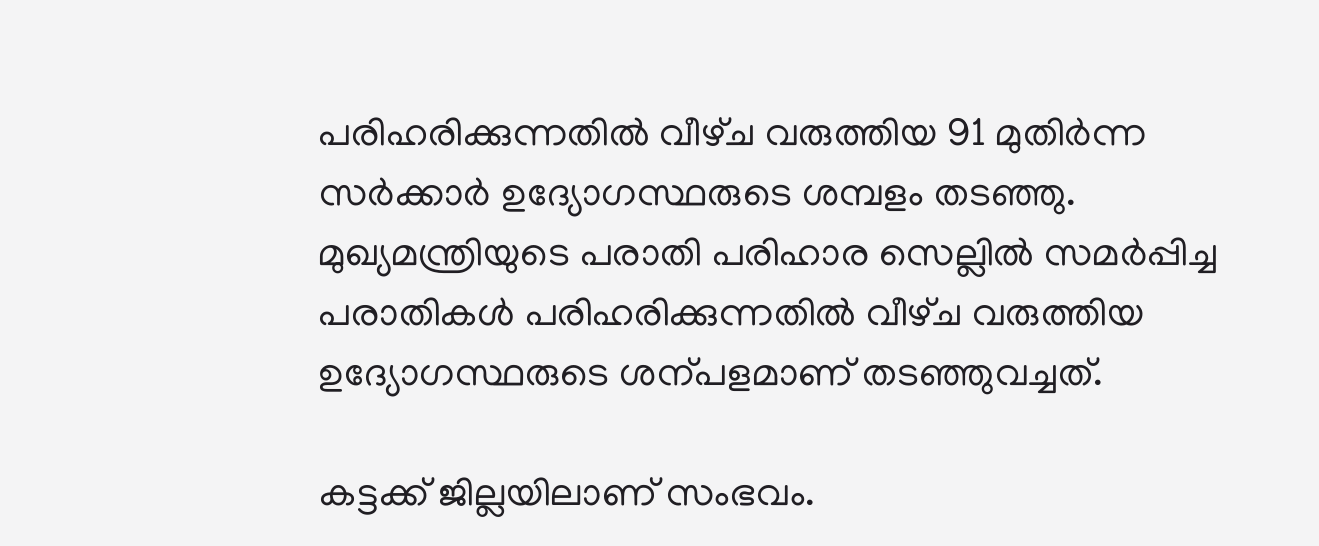പരിഹരിക്കുന്നതിൽ വീഴ്‌ച വരുത്തിയ 91 മുതിർന്ന സർക്കാർ ഉദ്യോഗസ്ഥരുടെ ശമ്പളം തടഞ്ഞു. മുഖ്യമന്ത്രിയുടെ പരാതി പരിഹാര സെല്ലിൽ സമർപ്പിച്ച പരാതികൾ പരിഹരിക്കുന്നതിൽ വീഴ്‌ച വരുത്തിയ ഉദ്യോഗസ്ഥരുടെ ശന്പളമാണ് തടഞ്ഞുവച്ചത്.

കട്ടക്ക് ജില്ലയിലാണ് സംഭവം.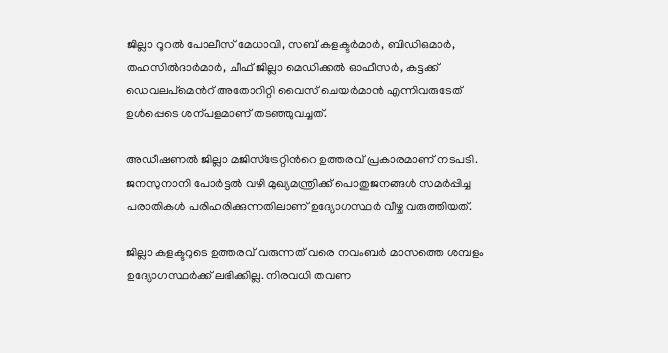ജില്ലാ റൂറൽ പോലീസ് മേധാവി, സബ് കളക്ടർമാർ, ബിഡിഒമാർ, തഹസിൽദാർമാർ, ചീഫ് ജില്ലാ മെഡിക്കൽ ഓഫീസർ, കട്ടക്ക് ഡെവലപ്‌മെന്‍റ് അതോറിറ്റി വൈസ് ചെയർമാൻ എന്നിവരുടേത് ഉൾപ്പെടെ ശന്പളമാണ് തടഞ്ഞുവച്ചത്.

അഡീഷണൽ ജില്ലാ മജിസ്‌ട്രേറ്റിന്‍റെ ഉത്തരവ് പ്രകാരമാണ് നടപടി. ജനസുനാനി പോർട്ടൽ വഴി മുഖ്യമന്ത്രിക്ക് പൊതുജനങ്ങൾ സമർപ്പിച്ച പരാതികൾ പരിഹരിക്കുന്നതിലാണ് ഉദ്യോഗസ്ഥർ വീഴ്ച വരുത്തിയത്.

ജില്ലാ കളക്ടറുടെ ഉത്തരവ് വരുന്നത് വരെ നവംബർ മാസത്തെ ശമ്പളം ഉദ്യോഗസ്ഥർക്ക് ലഭിക്കില്ല. നിരവധി തവണ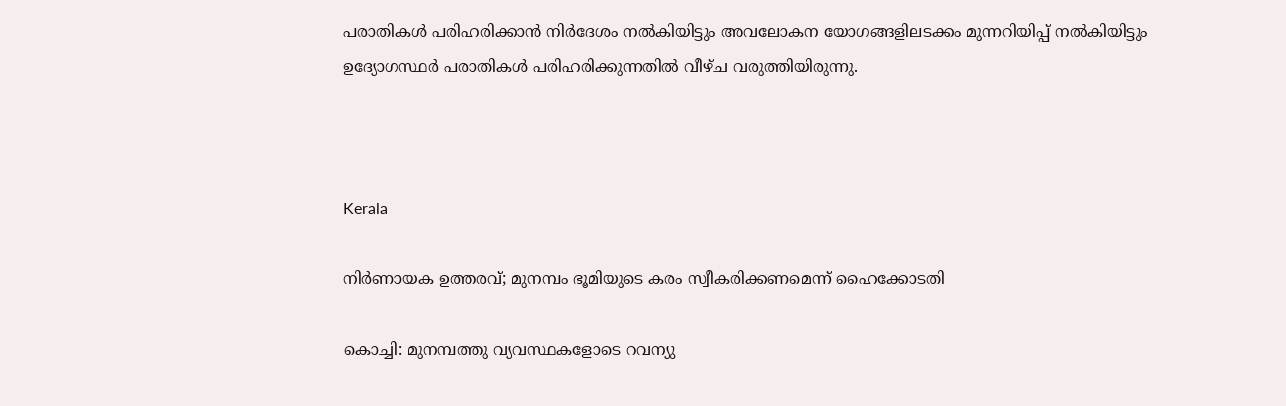പരാതികൾ പരിഹരിക്കാൻ നിർദേശം നൽകിയിട്ടും അവലോകന യോഗങ്ങളിലടക്കം മുന്നറിയിപ്പ് നൽകിയിട്ടും ഉദ്യോഗസ്ഥർ പരാതികൾ പരിഹരിക്കുന്നതിൽ വീഴ്ച വരുത്തിയിരുന്നു.



Kerala

നിർണായക ഉത്തരവ്; മുനമ്പം ഭൂമിയുടെ കരം സ്വീകരിക്കണമെന്ന് ഹൈക്കോടതി

കൊച്ചി: മുനമ്പത്തു വ്യവസ്ഥകളോടെ റവന്യു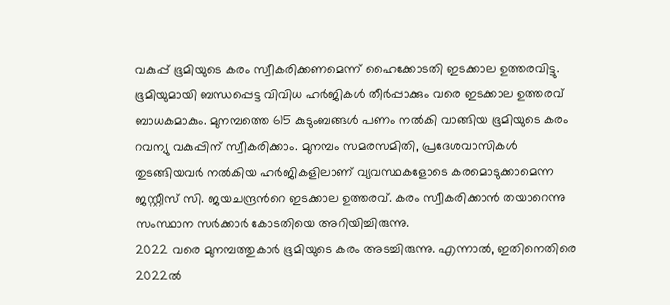വകുപ്പ് ഭൂമിയുടെ കരം സ്വീകരിക്കണമെന്ന് ഹൈക്കോടതി ഇടക്കാല ഉത്തരവിട്ടു. ഭൂമിയുമായി ബന്ധപ്പെട്ട വിവിധ ഹർജികൾ തീർപ്പാക്കും വരെ ഇടക്കാല ഉത്തരവ് ബാധകമാകും. മുനമ്പത്തെ 615 കുടുംബങ്ങൾ പണം നൽകി വാങ്ങിയ ഭൂമിയുടെ കരം റവന്യു വകുപ്പിന് സ്വീകരിക്കാം. മുനമ്പം സമരസമിതി, പ്രദേശവാസികൾ തുടങ്ങിയവർ നൽകിയ ഹർജികളിലാണ് വ്യവസ്ഥകളോടെ കരമൊടുക്കാമെന്ന ജസ്റ്റീസ് സി. ജയചന്ദ്രന്‍റെ ഇടക്കാല ഉത്തരവ്. കരം സ്വീകരിക്കാൻ തയാറെന്നു സംസ്ഥാന സർക്കാർ കോടതിയെ അറിയിച്ചിരുന്നു.
2022 വരെ മുനമ്പത്തുകാർ ഭൂമിയുടെ കരം അടച്ചിരുന്നു. എന്നാൽ, ഇതിനെതിരെ 2022ൽ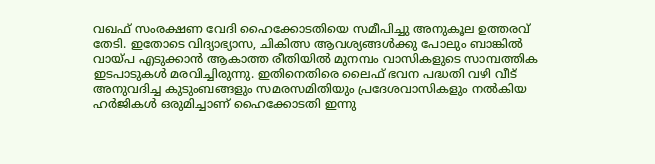വഖഫ് സംരക്ഷണ വേദി ഹൈക്കോടതിയെ സമീപിച്ചു അനുകൂല ഉത്തരവ് തേടി. ഇതോടെ വിദ്യാഭ്യാസ, ചികിത്സ ആവശ്യങ്ങൾക്കു പോലും ബാങ്കിൽ വായ്പ എടുക്കാൻ ആകാത്ത രീതിയിൽ മുനമ്പം വാസികളുടെ സാമ്പത്തിക ഇടപാടുകൾ മരവിച്ചിരുന്നു. ഇതിനെതിരെ ലൈഫ് ഭവന പദ്ധതി വഴി വീട് അനുവദിച്ച കുടുംബങ്ങളും സമരസമിതിയും പ്രദേശവാസികളും നൽകിയ ഹർജികൾ ഒരുമിച്ചാണ് ഹൈക്കോടതി ഇന്നു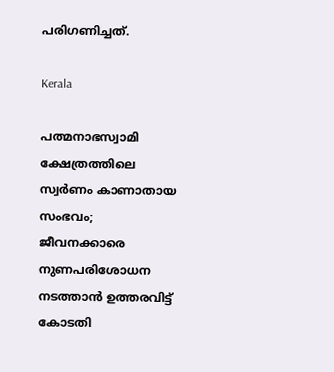പരിഗണിച്ചത്.

Kerala

പത്മനാഭസ്വാമി ക്ഷേത്രത്തിലെ സ്വർണം കാണാതായ സംഭവം; ജീവനക്കാരെ നുണപരിശോധന നടത്താൻ ഉത്തരവിട്ട് കോടതി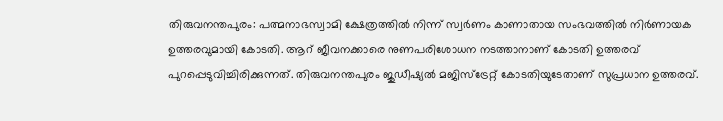തിരുവനന്തപുരം: പത്മനാഭസ്വാമി ക്ഷേത്രത്തിൽ നിന്ന് സ്വർണം കാണാതായ സംഭവത്തിൽ നിർണായക ഉത്തരവുമായി കോടതി. ആറ് ജീവനക്കാരെ നുണപരിശോധന നടത്താനാണ് കോടതി ഉത്തരവ് പുറപ്പെടുവിച്ചിരിക്കുന്നത്. തിരുവനന്തപുരം ജുഡീഷ്യൽ മജിസ്ട്രേറ്റ് കോടതിയുടേതാണ് സുപ്രധാന ഉത്തരവ്.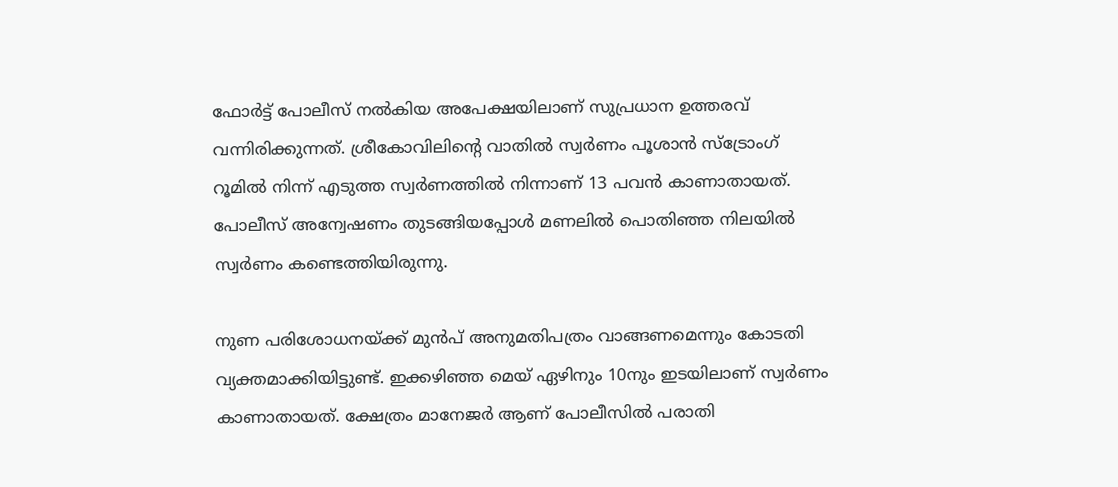ഫോർ‌ട്ട് പോലീസ് നൽകിയ അപേക്ഷയിലാണ് സുപ്രധാന ഉത്തരവ് വന്നിരിക്കുന്നത്. ശ്രീകോവിലിന്‍റെ വാതിൽ സ്വർണം പൂശാൻ സ്ട്രോംഗ് റൂമിൽ നിന്ന് എടുത്ത സ്വർണത്തിൽ നിന്നാണ് 13 പവൻ കാണാതായത്. പോലീസ് അന്വേഷണം തുടങ്ങിയപ്പോൾ മണലിൽ പൊതിഞ്ഞ നിലയിൽ സ്വർണം കണ്ടെത്തിയിരുന്നു.

നുണ പരിശോധനയ്ക്ക് മുൻപ് അനുമതിപത്രം വാങ്ങണമെന്നും കോടതി വ്യക്തമാക്കിയിട്ടുണ്ട്. ഇക്കഴിഞ്ഞ മെയ് ഏഴിനും 10നും ഇടയിലാണ് സ്വർണം കാണാതായത്. ക്ഷേത്രം മാനേജർ ആണ് പോലീസിൽ പരാതി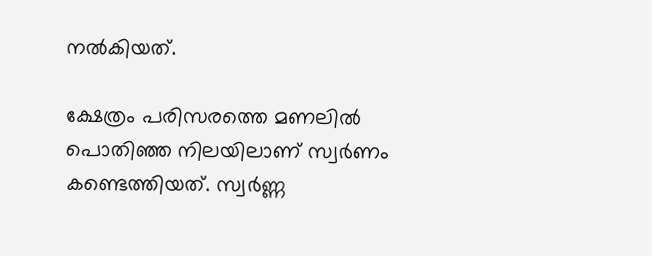നൽകിയത്.

ക്ഷേത്രം പരിസരത്തെ മണലിൽ പൊതിഞ്ഞ നിലയിലാണ് സ്വർണം കണ്ടെത്തിയത്. സ്വർണ്ണ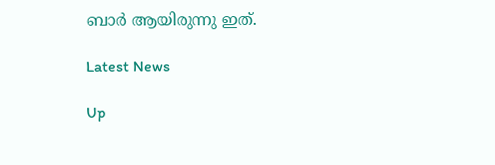ബാർ ആയിരുന്നു ഇത്.

Latest News

Up